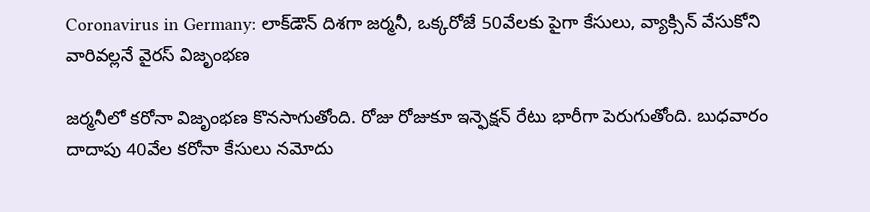Coronavirus in Germany: లాక్‌డౌన్ దిశగా జర్మనీ, ఒక్కరోజే 50వేలకు పైగా కేసులు, వ్యాక్సిన్ వేసుకోని వారివల్లనే వైరస్ విజృంభణ

జర్మనీలో కరోనా విజృంభణ కొనసాగుతోంది. రోజు రోజుకూ ఇన్ఫెక్షన్ రేటు భారీగా పెరుగుతోంది. బుధవారం దాదాపు 40వేల కరోనా కేసులు నమోదు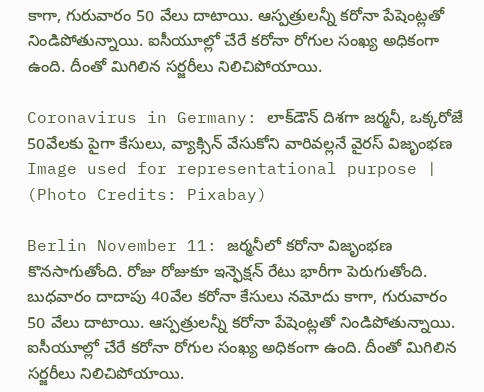కాగా, గురువారం 50 వేలు దాటాయి. ఆస్పత్రులన్నీ కరోనా పేషెంట్లతో నిండిపోతున్నాయి. ఐసీయూల్లో చేరే కరోనా రోగుల సంఖ్య అధికంగా ఉంది. దీంతో మిగిలిన సర్జరీలు నిలిచిపోయాయి.

Coronavirus in Germany: లాక్‌డౌన్ దిశగా జర్మనీ, ఒక్కరోజే 50వేలకు పైగా కేసులు, వ్యాక్సిన్ వేసుకోని వారివల్లనే వైరస్ విజృంభణ
Image used for representational purpose | (Photo Credits: Pixabay)

Berlin November 11: జర్మనీలో కరోనా విజృంభణ కొనసాగుతోంది. రోజు రోజుకూ ఇన్ఫెక్షన్ రేటు భారీగా పెరుగుతోంది. బుధవారం దాదాపు 40వేల కరోనా కేసులు నమోదు కాగా, గురువారం 50 వేలు దాటాయి. ఆస్పత్రులన్నీ కరోనా పేషెంట్లతో నిండిపోతున్నాయి. ఐసీయూల్లో చేరే కరోనా రోగుల సంఖ్య అధికంగా ఉంది. దీంతో మిగిలిన సర్జరీలు నిలిచిపోయాయి.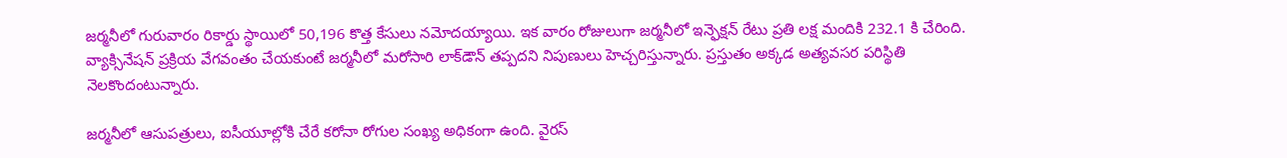జర్మనీలో గురువారం రికార్డు స్థాయిలో 50,196 కొత్త కేసులు నమోదయ్యాయి. ఇక వారం రోజులుగా జర్మనీలో ఇన్ఫెక్షన్ రేటు ప్రతి లక్ష మందికి 232.1 కి చేరింది. వ్యాక్సినేషన్ ప్రక్రియ వేగవంతం చేయకుంటే జర్మనీలో మరోసారి లాక్‌డౌన్ తప్పదని నిపుణులు హెచ్చరిస్తున్నారు. ప్రస్తుతం అక్కడ అత్యవసర పరిస్థితి నెలకొందంటున్నారు.

జర్మనీలో ఆసుపత్రులు, ఐసీయూల్లోకి చేరే కరోనా రోగుల సంఖ్య అధికంగా ఉంది. వైరస్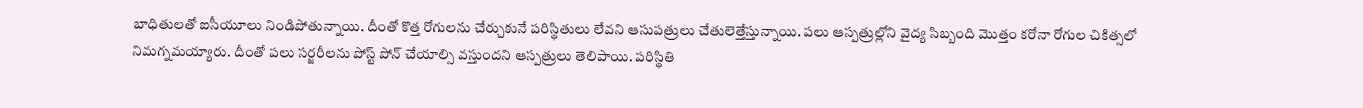బాధితులతో ఐసీయూలు నిండిపోతున్నాయి. దీంతో కొత్త రోగులను చేర్చుకునే పరిస్థితులు లేవని ఆసుపత్రులు చేతులెత్తేస్తున్నాయి. పలు ఆస్పత్రుల్లోని వైద్య సిబ్బంది మొత్తం కరోనా రోగుల చికిత్సలో నిమగ్నమయ్యారు. దీంతో పలు సర్జరీలను పోస్ట్ పోన్ చేయాల్సి వస్తుందని ఆస్పత్రులు తెలిపాయి. పరిస్థితి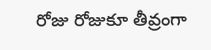రోజు రోజుకూ తీవ్రంగా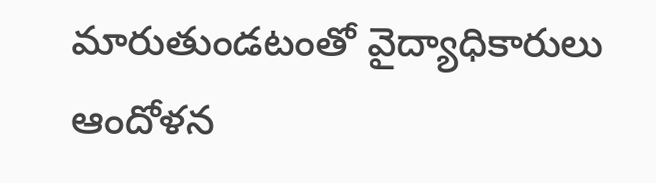మారుతుండటంతో వైద్యాధికారులు ఆందోళన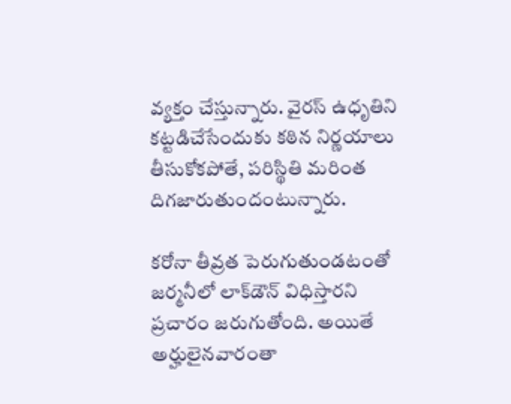వ్యక్తం చేస్తున్నారు. వైరస్ ఉధృతిని కట్టడిచేసేందుకు కఠిన నిర్ణయాలు తీసుకోకపోతే, పరిస్థితి మరింత దిగజారుతుందంటున్నారు.

కరోనా తీవ్రత పెరుగుతుండటంతో జర్మనీలో లాక్‌డౌన్‌ విధిస్తారని ప్రచారం జరుగుతోంది. అయితే అర్హులైనవారంతా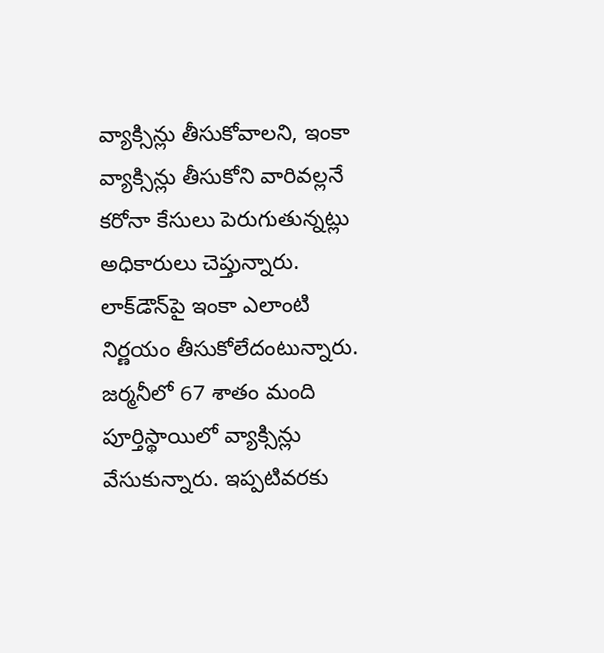వ్యాక్సిన్లు తీసుకోవాలని, ఇంకా వ్యాక్సిన్లు తీసుకోని వారివల్లనే కరోనా కేసులు పెరుగుతున్నట్లు అధికారులు చెప్తున్నారు. లాక్‌డౌన్‌పై ఇంకా ఎలాంటి నిర్ణయం తీసుకోలేదంటున్నారు. జర్మనీలో 67 శాతం మంది పూర్తిస్థాయిలో వ్యాక్సిన్లు వేసుకున్నారు. ఇప్పటివరకు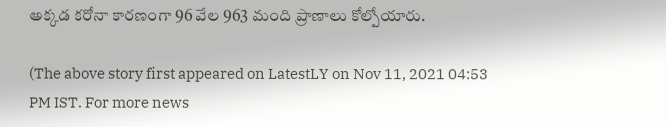అక్కడ కరోనా కారణంగా 96 వేల 963 మంది ప్రాణాలు కోల్పోయారు.

(The above story first appeared on LatestLY on Nov 11, 2021 04:53 PM IST. For more news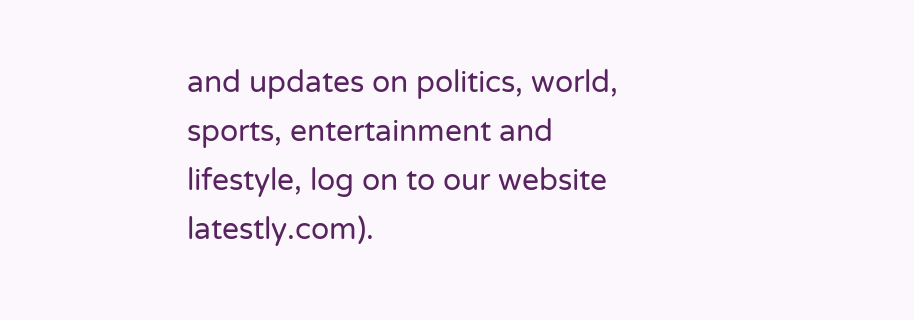and updates on politics, world, sports, entertainment and lifestyle, log on to our website latestly.com).